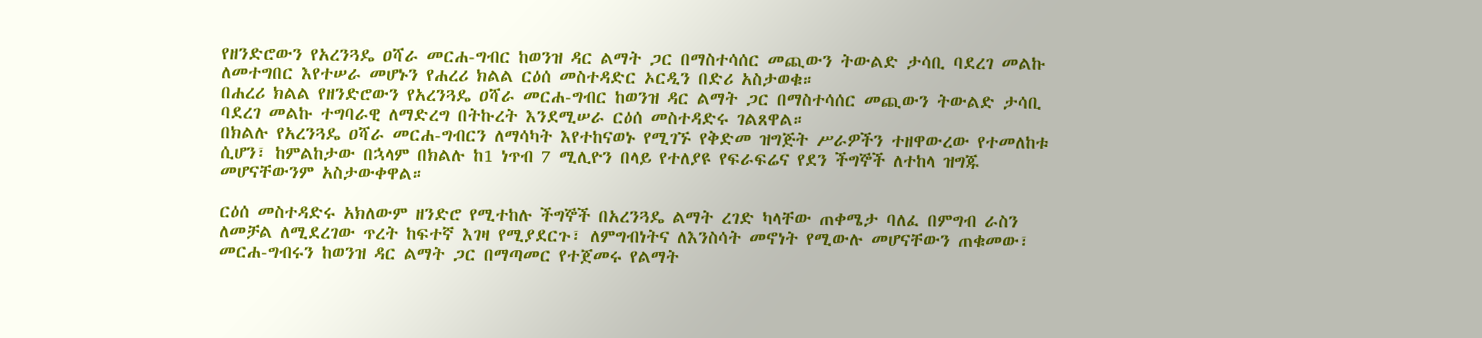የዘንድሮውን የአረንጓዴ ዐሻራ መርሐ-ግብር ከወንዝ ዳር ልማት ጋር በማስተሳሰር መጪውን ትውልድ ታሳቢ ባደረገ መልኩ ለመተግበር እየተሠራ መሆኑን የሐረሪ ክልል ርዕሰ መስተዳድር ኦርዲን በድሪ አስታወቁ።
በሐረሪ ክልል የዘንድሮውን የአረንጓዴ ዐሻራ መርሐ-ግብር ከወንዝ ዳር ልማት ጋር በማስተሳሰር መጪውን ትውልድ ታሳቢ ባደረገ መልኩ ተግባራዊ ለማድረግ በትኩረት እንደሚሠራ ርዕሰ መስተዳድሩ ገልጸዋል።
በክልሉ የአረንጓዴ ዐሻራ መርሐ-ግብርን ለማሳካት እየተከናወኑ የሚገኙ የቅድመ ዝግጅት ሥራዎችን ተዘዋውረው የተመለከቱ ሲሆን፣ ከምልከታው በኋላም በክልሉ ከ1 ነጥብ 7 ሚሊዮን በላይ የተለያዩ የፍራፍሬና የደን ችግኞች ለተከላ ዝግጁ መሆናቸውንም አስታውቀዋል።

ርዕሰ መስተዳድሩ አክለውም ዘንድሮ የሚተከሉ ችግኞች በአረንጓዴ ልማት ረገድ ካላቸው ጠቀሜታ ባለፈ በምግብ ራስን ለመቻል ለሚደረገው ጥረት ከፍተኛ እገዛ የሚያደርጉ፣ ለምግብነትና ለእንስሳት መኖነት የሚውሉ መሆናቸውን ጠቁመው፣ መርሐ-ግብሩን ከወንዝ ዳር ልማት ጋር በማጣመር የተጀመሩ የልማት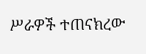ሥራዎች ተጠናክረው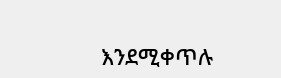እንደሚቀጥሉ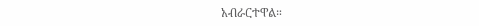አብራርተዋል።